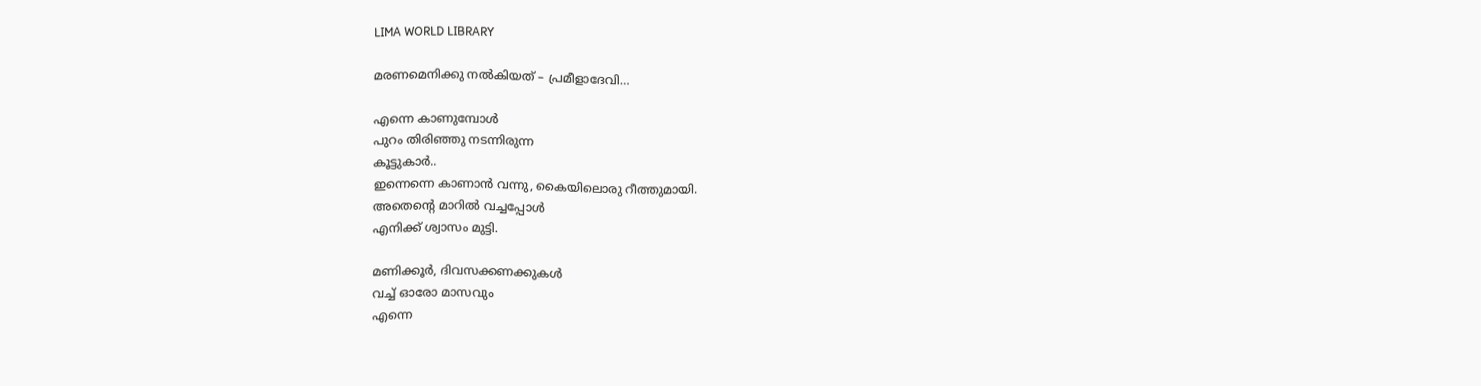LIMA WORLD LIBRARY

മരണമെനിക്കു നല്‍കിയത് – പ്രമീളാദേവി…

എന്നെ കാണുമ്പോള്‍
പുറം തിരിഞ്ഞു നടന്നിരുന്ന
കൂട്ടുകാര്‍..
ഇന്നെന്നെ കാണാന്‍ വന്നു, കൈയിലൊരു റീത്തുമായി.
അതെന്റെ മാറില്‍ വച്ചപ്പോള്‍
എനിക്ക് ശ്വാസം മുട്ടി.

മണിക്കൂര്‍, ദിവസക്കണക്കുകള്‍
വച്ച് ഓരോ മാസവും
എന്നെ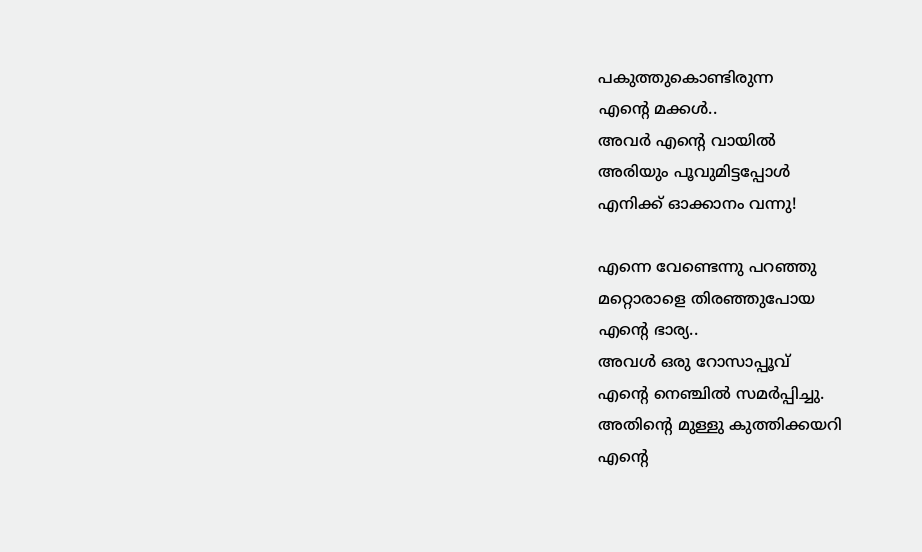പകുത്തുകൊണ്ടിരുന്ന
എന്റെ മക്കള്‍..
അവര്‍ എന്റെ വായില്‍
അരിയും പൂവുമിട്ടപ്പോള്‍
എനിക്ക് ഓക്കാനം വന്നു!

എന്നെ വേണ്ടെന്നു പറഞ്ഞു
മറ്റൊരാളെ തിരഞ്ഞുപോയ
എന്റെ ഭാര്യ..
അവള്‍ ഒരു റോസാപ്പൂവ്
എന്റെ നെഞ്ചില്‍ സമര്‍പ്പിച്ചു.
അതിന്റെ മുള്ളു കുത്തിക്കയറി
എന്റെ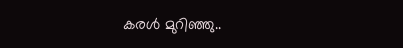കരള്‍ മുറിഞ്ഞു..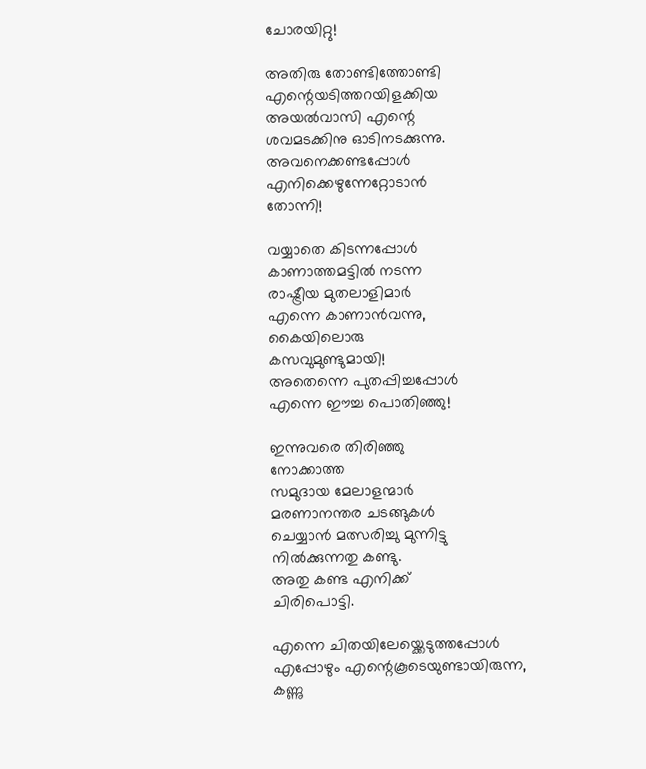ചോരയിറ്റു!

അതിരു തോണ്ടിത്തോണ്ടി
എന്റെയടിത്തറയിളക്കിയ
അയല്‍വാസി എന്റെ
ശവമടക്കിനു ഓടിനടക്കുന്നു.
അവനെക്കണ്ടപ്പോള്‍
എനിക്കെഴുന്നേറ്റോടാന്‍
തോന്നി!

വയ്യാതെ കിടന്നപ്പോള്‍
കാണാത്തമട്ടില്‍ നടന്ന
രാഷ്ട്രീയ മുതലാളിമാര്‍
എന്നെ കാണാന്‍വന്നു,
കൈയിലൊരു
കസവുമുണ്ടുമായി!
അതെന്നെ പുതപ്പിച്ചപ്പോള്‍
എന്നെ ഈച്ച പൊതിഞ്ഞു!

ഇന്നുവരെ തിരിഞ്ഞു
നോക്കാത്ത
സമുദായ മേലാളന്മാര്‍
മരണാനന്തര ചടങ്ങുകള്‍
ചെയ്യാന്‍ മത്സരിച്ചു മുന്നിട്ടു
നില്‍ക്കുന്നതു കണ്ടു.
അതു കണ്ട എനിക്ക്
ചിരിപൊട്ടി.

എന്നെ ചിതയിലേയ്ക്കെടുത്തപ്പോള്‍
എപ്പോഴും എന്റെകൂടെയുണ്ടായിരുന്ന,
കണ്ണു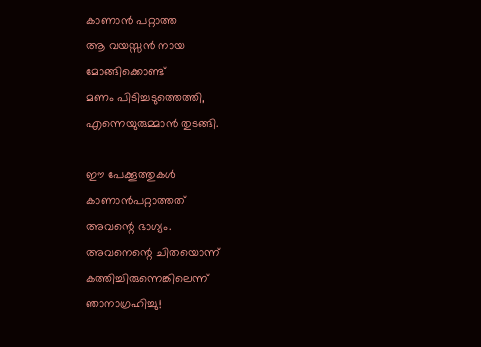കാണാന്‍ പറ്റാത്ത
ആ വയസ്സന്‍ നായ
മോങ്ങിക്കൊണ്ട്
മണം പിടിച്ചടുത്തെത്തി,
എന്നെയുരുമ്മാന്‍ തുടങ്ങി.

ഈ പേക്കൂത്തുകള്‍
കാണാന്‍പറ്റാത്തത്
അവന്റെ ഭാഗ്യം.
അവനെന്റെ ചിതയൊന്ന്
കത്തിച്ചിരുന്നെങ്കിലെന്ന്
ഞാനാഗ്രഹിച്ചു!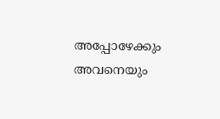അപ്പോഴേക്കും അവനെയും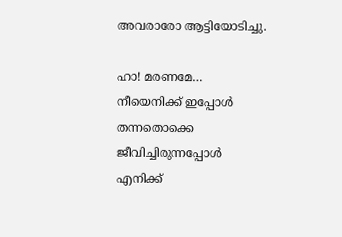അവരാരോ ആട്ടിയോടിച്ചു.

ഹാ! മരണമേ…
നീയെനിക്ക് ഇപ്പോള്‍
തന്നതൊക്കെ
ജീവിച്ചിരുന്നപ്പോള്‍
എനിക്ക്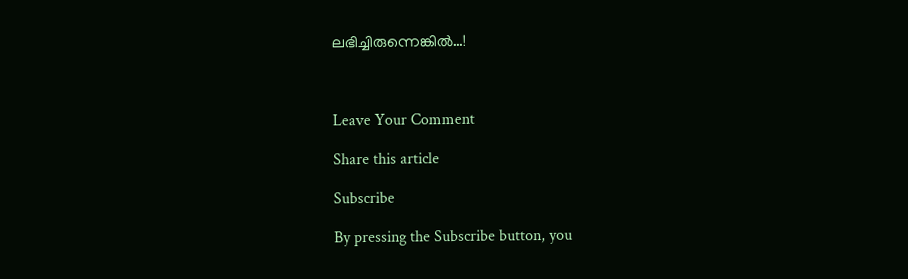ലഭിച്ചിരുന്നെങ്കില്‍…!



Leave Your Comment

Share this article

Subscribe

By pressing the Subscribe button, you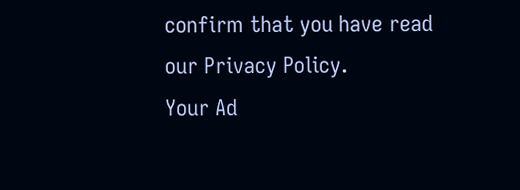confirm that you have read our Privacy Policy.
Your Ad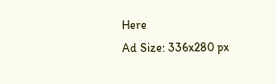Here
Ad Size: 336x280 px